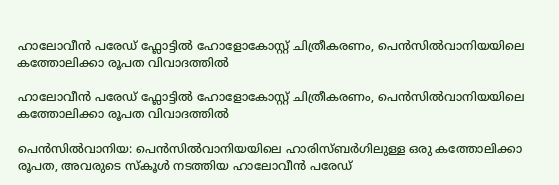ഹാലോവീൻ പരേഡ് ഫ്ലോട്ടിൽ ഹോളോകോസ്റ്റ് ചിത്രീകരണം, പെൻസിൽവാനിയയിലെ കത്തോലിക്കാ രൂപത വിവാദത്തിൽ

ഹാലോവീൻ പരേഡ് ഫ്ലോട്ടിൽ ഹോളോകോസ്റ്റ് ചിത്രീകരണം, പെൻസിൽവാനിയയിലെ കത്തോലിക്കാ രൂപത വിവാദത്തിൽ

പെൻസിൽവാനിയ: പെൻസിൽവാനിയയിലെ ഹാരിസ്‌ബർഗിലുള്ള ഒരു കത്തോലിക്കാ രൂപത, അവരുടെ സ്കൂൾ നടത്തിയ ഹാലോവീൻ പരേഡ്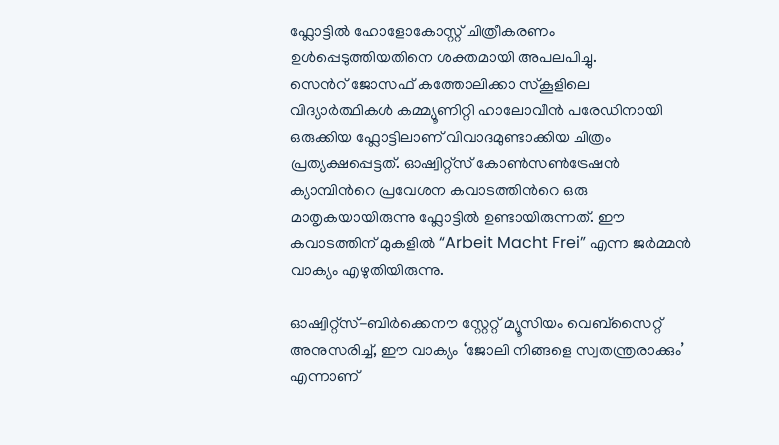ഫ്ലോട്ടിൽ ഹോളോകോസ്റ്റ് ചിത്രീകരണം ഉൾപ്പെടുത്തിയതിനെ ശക്തമായി അപലപിച്ചു.
സെന്‍റ് ജോസഫ് കത്തോലിക്കാ സ്കൂളിലെ വിദ്യാർത്ഥികൾ കമ്മ്യൂണിറ്റി ഹാലോവീൻ പരേഡിനായി ഒരുക്കിയ ഫ്ലോട്ടിലാണ് വിവാദമുണ്ടാക്കിയ ചിത്രം പ്രത്യക്ഷപ്പെട്ടത്. ഓഷ്വിറ്റ്സ് കോൺസൺട്രേഷൻ ക്യാമ്പിന്‍റെ പ്രവേശന കവാടത്തിന്‍റെ ഒരു മാതൃകയായിരുന്നു ഫ്ലോട്ടിൽ ഉണ്ടായിരുന്നത്. ഈ കവാടത്തിന് മുകളിൽ “Arbeit Macht Frei” എന്ന ജർമ്മൻ വാക്യം എഴുതിയിരുന്നു.

ഓഷ്വിറ്റ്സ്-ബിർക്കെനൗ സ്റ്റേറ്റ് മ്യൂസിയം വെബ്സൈറ്റ് അനുസരിച്ച്, ഈ വാക്യം ‘ജോലി നിങ്ങളെ സ്വതന്ത്രരാക്കും’ എന്നാണ്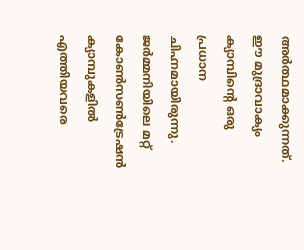അർത്ഥമാക്കുന്നത്. ഈ മുദ്രാവാക്യം ക്യാമ്പിന്‍റെ ഒരു പ്രധാന ചിഹ്നമായിരുന്നു. ജർമ്മനിയിലെ മറ്റ് കോൺസൺട്രേഷൻ ക്യാമ്പുകളിൽ എത്തിയവരെ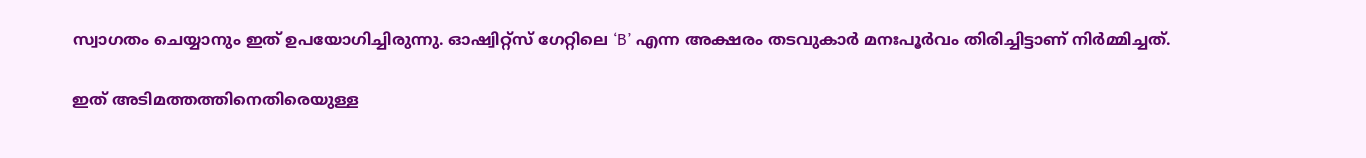സ്വാഗതം ചെയ്യാനും ഇത് ഉപയോഗിച്ചിരുന്നു. ഓഷ്വിറ്റ്സ് ഗേറ്റിലെ ‘B’ എന്ന അക്ഷരം തടവുകാർ മനഃപൂർവം തിരിച്ചിട്ടാണ് നിർമ്മിച്ചത്.

ഇത് അടിമത്തത്തിനെതിരെയുള്ള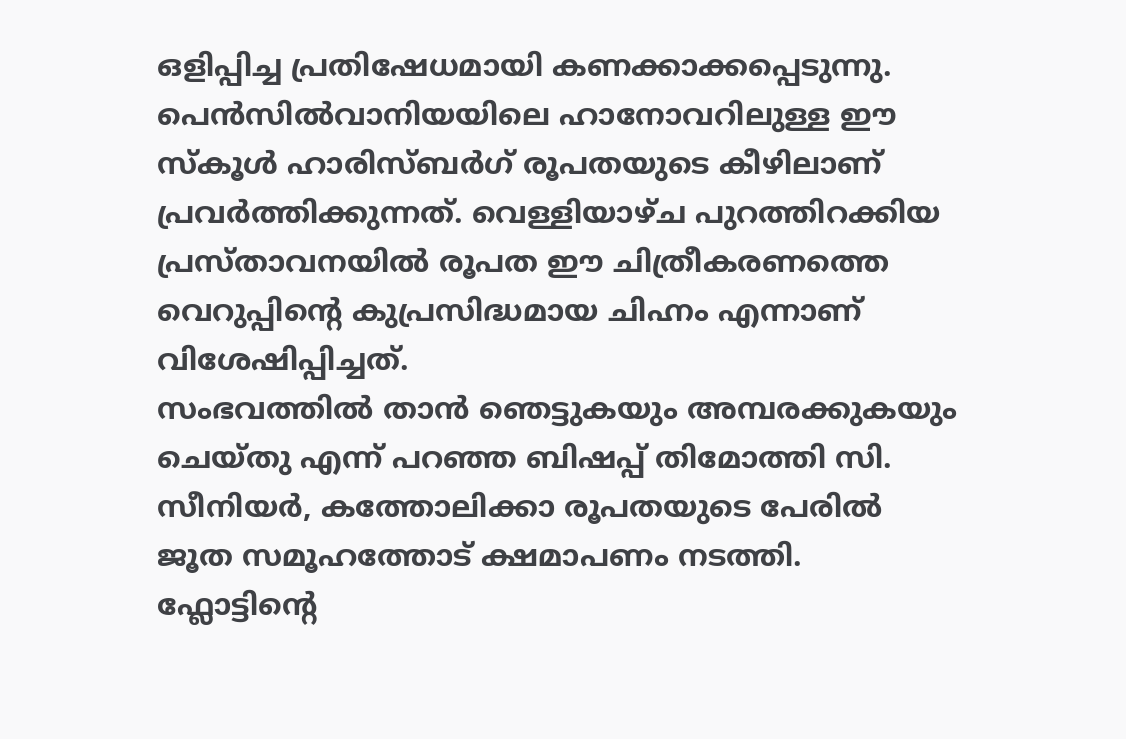ഒളിപ്പിച്ച പ്രതിഷേധമായി കണക്കാക്കപ്പെടുന്നു. പെൻസിൽവാനിയയിലെ ഹാനോവറിലുള്ള ഈ സ്കൂൾ ഹാരിസ്‌ബർഗ് രൂപതയുടെ കീഴിലാണ് പ്രവർത്തിക്കുന്നത്. വെള്ളിയാഴ്ച പുറത്തിറക്കിയ പ്രസ്താവനയിൽ രൂപത ഈ ചിത്രീകരണത്തെ വെറുപ്പിൻ്റെ കുപ്രസിദ്ധമായ ചിഹ്നം എന്നാണ് വിശേഷിപ്പിച്ചത്.
സംഭവത്തിൽ താൻ ഞെട്ടുകയും അമ്പരക്കുകയും ചെയ്തു എന്ന് പറഞ്ഞ ബിഷപ്പ് തിമോത്തി സി. സീനിയർ, കത്തോലിക്കാ രൂപതയുടെ പേരിൽ ജൂത സമൂഹത്തോട് ക്ഷമാപണം നടത്തി. ഫ്ലോട്ടിന്‍റെ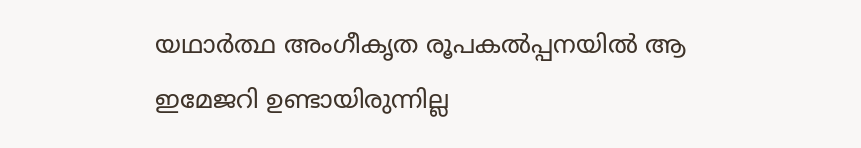യഥാർത്ഥ അംഗീകൃത രൂപകൽപ്പനയിൽ ആ ഇമേജറി ഉണ്ടായിരുന്നില്ല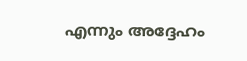എന്നും അദ്ദേഹം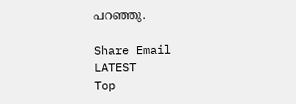പറഞ്ഞു.

Share Email
LATEST
Top